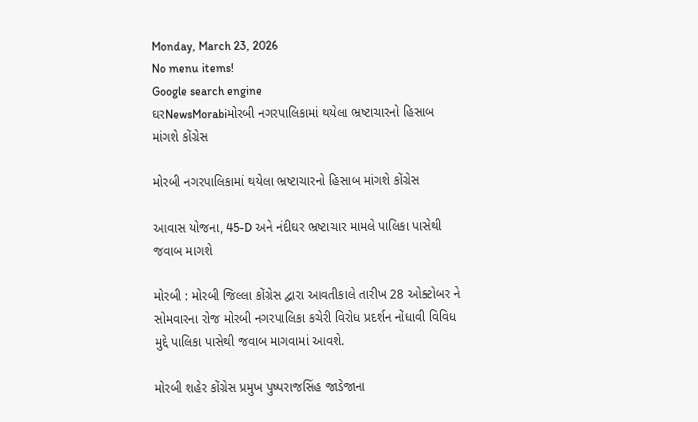Monday, March 23, 2026
No menu items!
Google search engine
ઘરNewsMorabiમોરબી નગરપાલિકામાં થયેલા ભ્રષ્ટાચારનો હિસાબ માંગશે કોંગ્રેસ

મોરબી નગરપાલિકામાં થયેલા ભ્રષ્ટાચારનો હિસાબ માંગશે કોંગ્રેસ

આવાસ યોજના, 45-D અને નંદીઘર ભ્રષ્ટાચાર મામલે પાલિકા પાસેથી જવાબ માગશે

મોરબી : મોરબી જિલ્લા કોંગ્રેસ દ્વારા આવતીકાલે તારીખ 28 ઓક્ટોબર ને સોમવારના રોજ મોરબી નગરપાલિકા કચેરી વિરોધ પ્રદર્શન નોંધાવી વિવિધ મુદ્દે પાલિકા પાસેથી જવાબ માગવામાં આવશે.

મોરબી શહેર કોંગ્રેસ પ્રમુખ પુષ્પરાજસિંહ જાડેજાના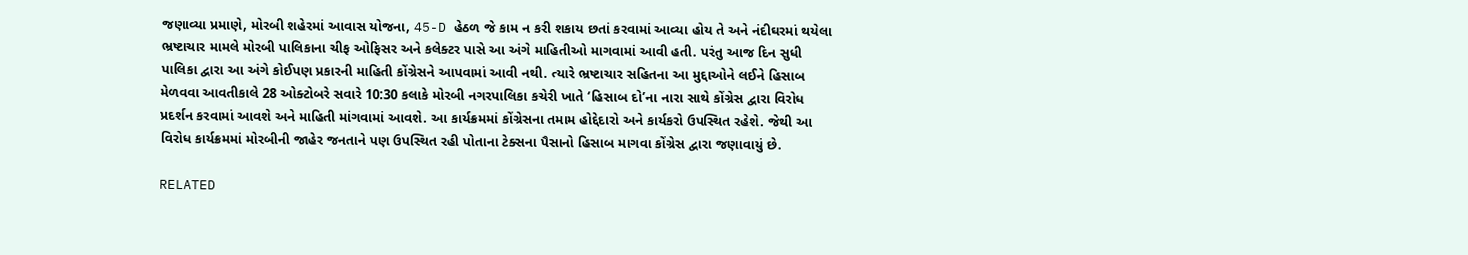જણાવ્યા પ્રમાણે, મોરબી શહેરમાં આવાસ યોજના, 45-D હેઠળ જે કામ ન કરી શકાય છતાં કરવામાં આવ્યા હોય તે અને નંદીઘરમાં થયેલા ભ્રષ્ટાચાર મામલે મોરબી પાલિકાના ચીફ ઓફિસર અને કલેક્ટર પાસે આ અંગે માહિતીઓ માગવામાં આવી હતી. પરંતુ આજ દિન સુધી પાલિકા દ્વારા આ અંગે કોઈપણ પ્રકારની માહિતી કોંગ્રેસને આપવામાં આવી નથી. ત્યારે ભ્રષ્ટાચાર સહિતના આ મુદ્દાઓને લઈને હિસાબ મેળવવા આવતીકાલે 28 ઓક્ટોબરે સવારે 10:30 કલાકે મોરબી નગરપાલિકા કચેરી ખાતે ‘હિસાબ દો’ના નારા સાથે કોંગ્રેસ દ્વારા વિરોધ પ્રદર્શન કરવામાં આવશે અને માહિતી માંગવામાં આવશે. આ કાર્યક્રમમાં કોંગ્રેસના તમામ હોદ્દેદારો અને કાર્યકરો ઉપસ્થિત રહેશે. જેથી આ વિરોધ કાર્યક્રમમાં મોરબીની જાહેર જનતાને પણ ઉપસ્થિત રહી પોતાના ટેક્સના પૈસાનો હિસાબ માગવા કોંગ્રેસ દ્વારા જણાવાયું છે.

RELATED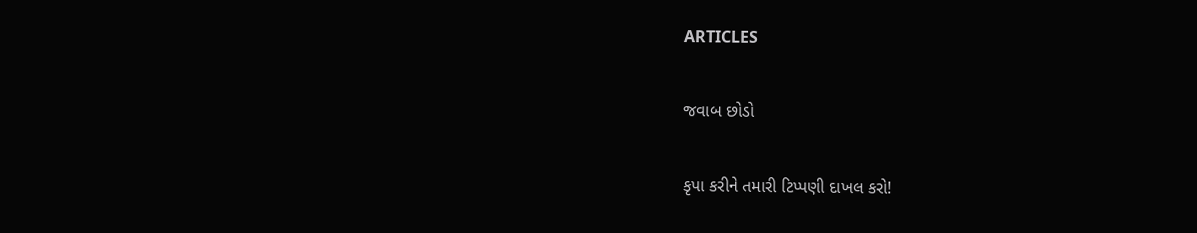ARTICLES

જવાબ છોડો

કૃપા કરીને તમારી ટિપ્પણી દાખલ કરો!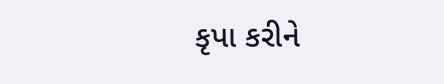કૃપા કરીને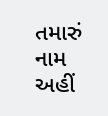તમારું નામ અહીં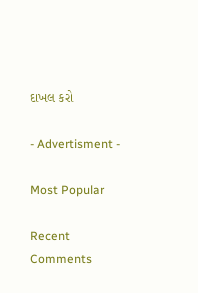દાખલ કરો

- Advertisment -

Most Popular

Recent Comments